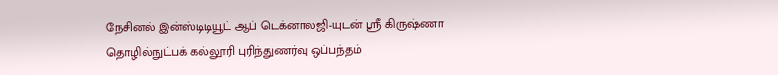நேசினல் இன்ஸ்டிடியூட் ஆப் டெக்னாலஜி-யுடன் ஸ்ரீ கிருஷ்ணா தொழில்நுட்பக் கல்லூரி புரிந்துணர்வு ஒப்பந்தம்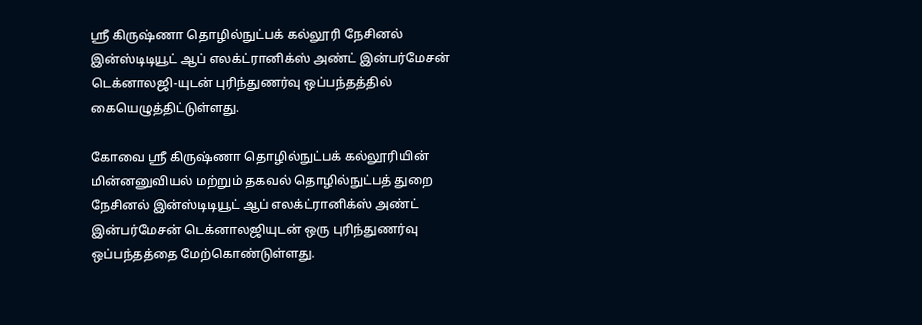ஸ்ரீ கிருஷ்ணா தொழில்நுட்பக் கல்லூரி நேசினல் இன்ஸ்டிடியூட் ஆப் எலக்ட்ரானிக்ஸ் அண்ட் இன்பர்மேசன் டெக்னாலஜி-யுடன் புரிந்துணர்வு ஒப்பந்தத்தில் கையெழுத்திட்டுள்ளது.

கோவை ஸ்ரீ கிருஷ்ணா தொழில்நுட்பக் கல்லூரியின் மின்னனுவியல் மற்றும் தகவல் தொழில்நுட்பத் துறை நேசினல் இன்ஸ்டிடியூட் ஆப் எலக்ட்ரானிக்ஸ் அண்ட்  இன்பர்மேசன் டெக்னாலஜியுடன் ஒரு புரிந்துணர்வு ஒப்பந்தத்தை மேற்கொண்டுள்ளது.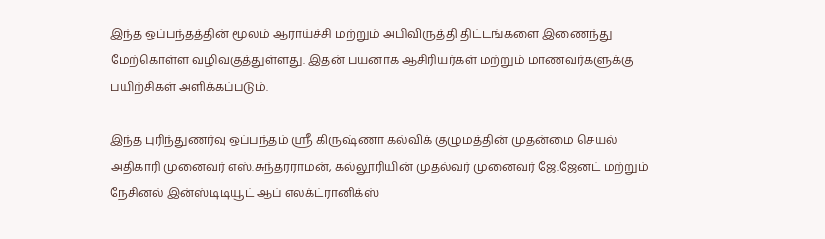இந்த ஒப்பந்தத்தின் மூலம் ஆராய்ச்சி மற்றும் அபிவிருத்தி திட்டங்களை இணைந்து மேற்கொள்ள வழிவகுத்துள்ளது. இதன் பயனாக ஆசிரியர்கள் மற்றும் மாணவர்களுக்கு பயிற்சிகள் அளிக்கப்படும்.

இந்த புரிந்துணர்வு ஒப்பந்தம் ஸ்ரீ கிருஷ்ணா கல்விக் குழுமத்தின் முதன்மை செயல் அதிகாரி முனைவர் எஸ்.சுந்தரராமன், கல்லூரியின் முதல்வர் முனைவர் ஜே.ஜேனட் மற்றும் நேசினல் இன்ஸ்டிடியூட் ஆப் எலக்ட்ரானிக்ஸ்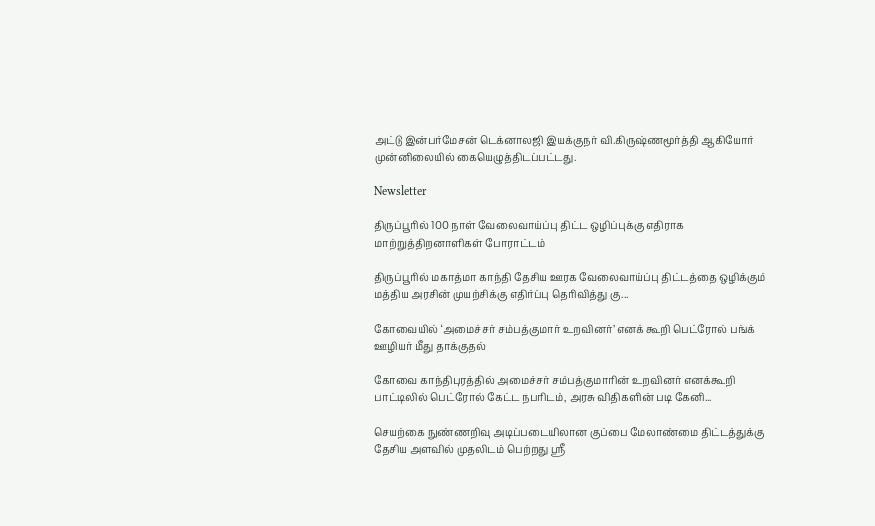அட்டு இன்பர்மேசன் டெக்னாலஜி இயக்குநர் வி.கிருஷ்ணமூர்த்தி ஆகியோர் முன்னிலையில் கையெழுத்திடப்பட்டது.

Newsletter

திருப்பூரில் 100 நாள் வேலைவாய்ப்பு திட்ட ஒழிப்புக்கு எதிராக மாற்றுத்திறனாளிகள் போராட்டம்

திருப்பூரில் மகாத்மா காந்தி தேசிய ஊரக வேலைவாய்ப்பு திட்டத்தை ஒழிக்கும் மத்திய அரசின் முயற்சிக்கு எதிர்ப்பு தெரிவித்து கு...

கோவையில் ‘அமைச்சர் சம்பத்குமார் உறவினர்’ எனக் கூறி பெட்ரோல் பங்க் ஊழியர் மீது தாக்குதல்

கோவை காந்திபுரத்தில் அமைச்சர் சம்பத்குமாரின் உறவினர் எனக்கூறி பாட்டிலில் பெட்ரோல் கேட்ட நபரிடம், அரசு விதிகளின் படி கேனி...

செயற்கை நுண்ணறிவு அடிப்படையிலான குப்பை மேலாண்மை திட்டத்துக்கு தேசிய அளவில் முதலிடம் பெற்றது ஶ்ரீ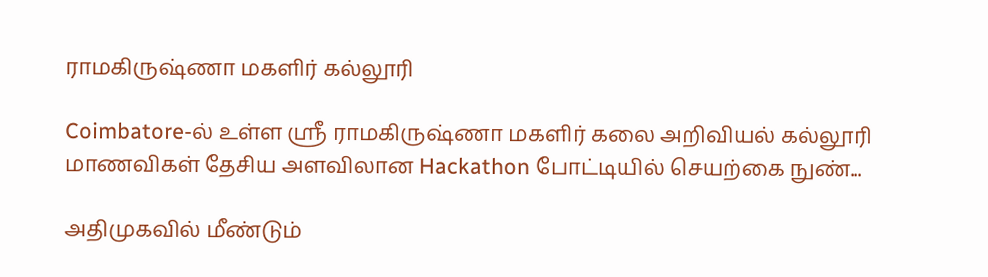ராமகிருஷ்ணா மகளிர் கல்லூரி

Coimbatore-ல் உள்ள ஶ்ரீ ராமகிருஷ்ணா மகளிர் கலை அறிவியல் கல்லூரி மாணவிகள் தேசிய அளவிலான Hackathon போட்டியில் செயற்கை நுண்...

அதிமுகவில் மீண்டும்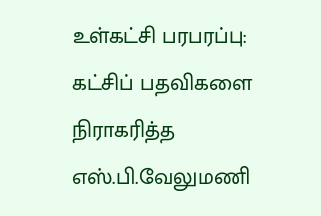உள்கட்சி பரபரப்பு: கட்சிப் பதவிகளை நிராகரித்த எஸ்.பி.வேலுமணி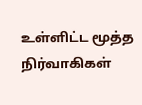உள்ளிட்ட மூத்த நிர்வாகிகள்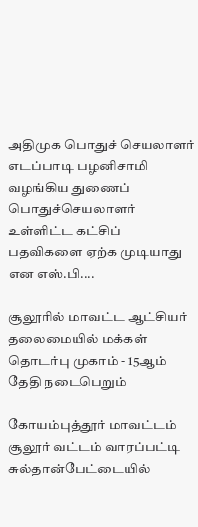அதிமுக பொதுச் செயலாளர் எடப்பாடி பழனிசாமி வழங்கிய துணைப் பொதுச்செயலாளர் உள்ளிட்ட கட்சிப் பதவிகளை ஏற்க முடியாது என எஸ்.பி....

சூலூரில் மாவட்ட ஆட்சியர் தலைமையில் மக்கள் தொடர்பு முகாம் - 15ஆம் தேதி நடைபெறும்

கோயம்புத்தூர் மாவட்டம் சூலூர் வட்டம் வாரப்பட்டி சுல்தான்பேட்டையில்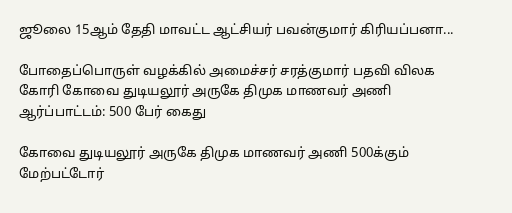ஜூலை 15ஆம் தேதி மாவட்ட ஆட்சியர் பவன்குமார் கிரியப்பனா...

போதைப்பொருள் வழக்கில் அமைச்சர் சரத்குமார் பதவி விலக கோரி கோவை துடியலூர் அருகே திமுக மாணவர் அணி ஆர்ப்பாட்டம்: 500 பேர் கைது

கோவை துடியலூர் அருகே திமுக மாணவர் அணி 500க்கும் மேற்பட்டோர்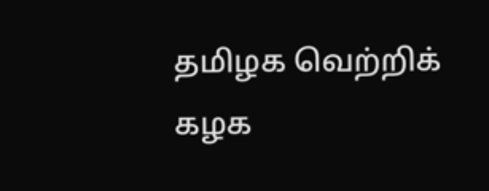தமிழக வெற்றிக் கழக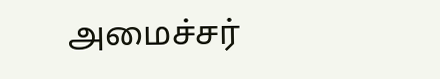அமைச்சர்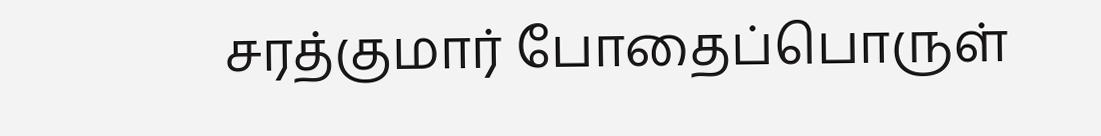சரத்குமார் போதைப்பொருள்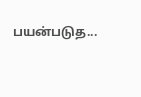பயன்படுத...